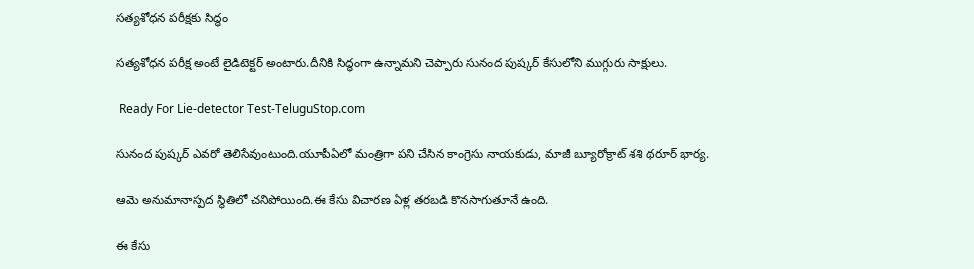సత్యశోధన పరీక్షకు సిద్ధం

సత్యశోధన పరీక్ష అంటే లైడిటెక్టర్‌ అంటారు.దీనికి సిద్ధంగా ఉన్నామని చెప్పారు సునంద పుష్కర్‌ కేసులోని ముగ్గురు సాక్షులు.

 Ready For Lie-detector Test-TeluguStop.com

సునంద పుష్కర్‌ ఎవరో తెలిసేవుంటుంది.యూపీఏలో మంత్రిగా పని చేసిన కాంగ్రెసు నాయకుడు, మాజీ బ్యూరోక్రాట్‌ శశి థరూర్‌ భార్య.

ఆమె అనుమానాస్పద స్థితిలో చనిపోయింది.ఈ కేసు విచారణ ఏళ్ల తరబడి కొనసాగుతూనే ఉంది.

ఈ కేసు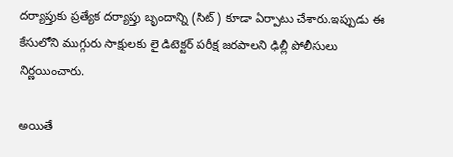దర్యాప్తుకు ప్రత్యేక దర్యాప్తు బృందాన్ని (సిట్‌) కూడా ఏర్పాటు చేశారు.ఇప్పుడు ఈ కేసులోని ముగ్గురు సాక్షులకు లై డిటెక్టర్‌ పరీక్ష జరపాలని ఢిల్లీ పోలీసులు నిర్ణయించారు.

అయితే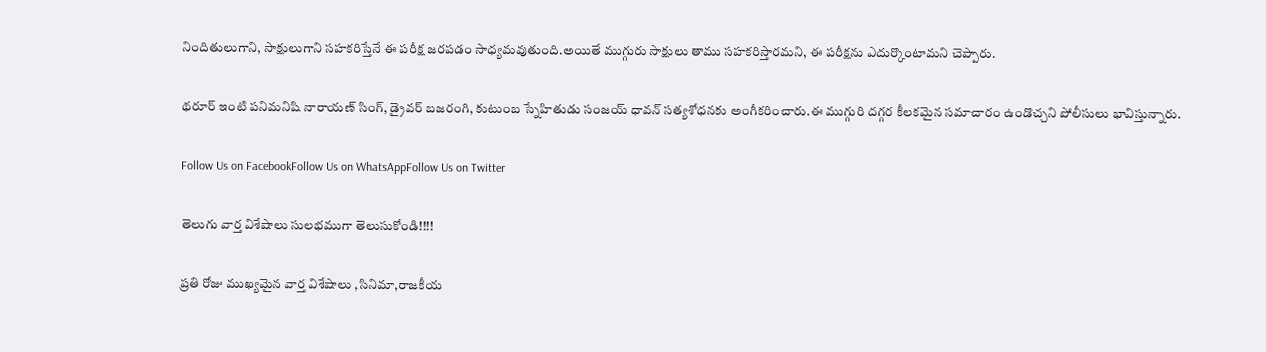నిందితులుగాని, సాక్షులుగాని సహకరిస్తేనే ఈ పరీక్ష జరపడం సాధ్యమవుతుంది.అయితే ముగ్గురు సాక్షులు తాము సహకరిస్తారమని, ఈ పరీక్షను ఎదుర్కొంటామని చెప్పారు.

థరూర్‌ ఇంటి పనిమనిషి నారాయణ్‌ సింగ్‌, డ్రైవర్‌ బజరంగి, కుటుంబ స్నేహితుడు సంజయ్‌ ధావన్‌ సత్యశోధనకు అంగీకరించారు.ఈ ముగ్గురి దగ్గర కీలకమైన సమాచారం ఉండొచ్చని పోలీసులు భావిస్తున్నారు.

Follow Us on FacebookFollow Us on WhatsAppFollow Us on Twitter

తెలుగు వార్త విశేషాలు సులభముగా తెలుసుకోండి!!!!

ప్రతి రోజు ముఖ్యమైన వార్త విశేషాలు ,సినిమా,రాజకీయ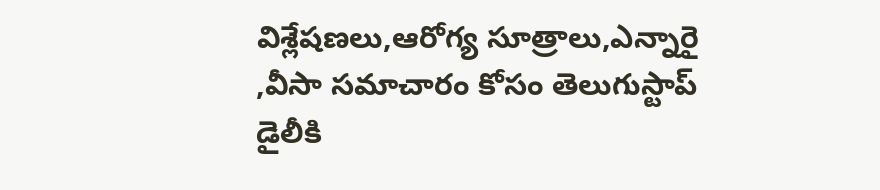విశ్లేషణలు,ఆరోగ్య సూత్రాలు,ఎన్నారై ,వీసా సమాచారం కోసం తెలుగుస్టాప్ డైలీకి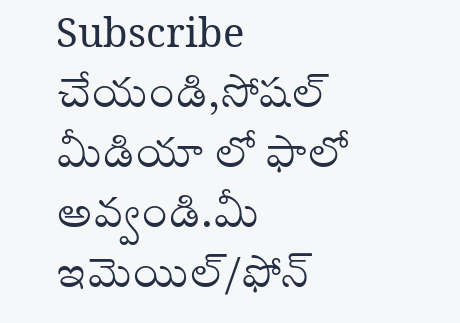Subscribe చేయండి,సోషల్ మీడియా లో ఫాలో అవ్వండి.మీ ఇమెయిల్/ఫోన్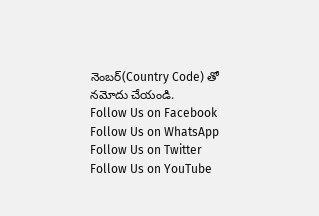నెంబర్(Country Code) తో నమోదు చేయండి.
Follow Us on Facebook Follow Us on WhatsApp  Follow Us on Twitter Follow Us on YouTube